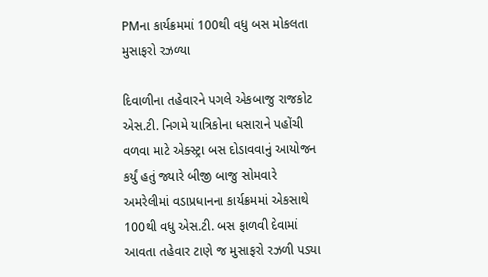PMના કાર્યક્રમમાં 100થી વધુ બસ મોકલતા મુસાફરો રઝળ્યા

દિવાળીના તહેવારને પગલે એકબાજુ રાજકોટ એસ.ટી. નિગમે યાત્રિકોના ધસારાને પહોંચી વળવા માટે એક્સ્ટ્રા બસ દોડાવવાનું આયોજન કર્યું હતું જ્યારે બીજી બાજુ સોમવારે અમરેલીમાં વડાપ્રધાનના કાર્યક્રમમાં એકસાથે 100થી વધુ એસ.ટી. બસ ફાળવી દેવામાં આવતા તહેવાર ટાણે જ મુસાફરો રઝળી પડ્યા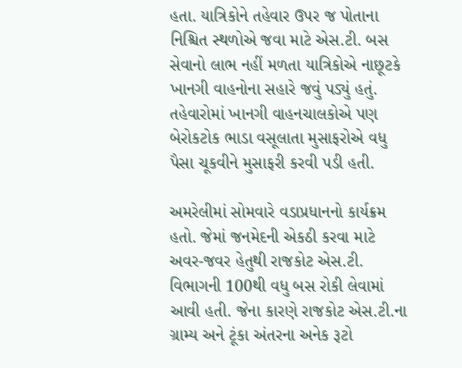હતા. યાત્રિકોને તહેવાર ઉપર જ પોતાના નિશ્ચિત સ્થળોએ જવા માટે એસ.ટી. બસ સેવાનો લાભ નહીં મળતા યાત્રિકોએ નાછૂટકે ખાનગી વાહનોના સહારે જવું પડ્યું હતું. તહેવારોમાં ખાનગી વાહનચાલકોએ પણ બેરોકટોક ભાડા વસૂલાતા મુસાફરોએ વધુ પૈસા ચૂકવીને મુસાફરી કરવી પડી હતી.

અમરેલીમાં સોમવારે વડાપ્રધાનનો કાર્યક્રમ હતો. જેમાં જનમેદની એકઠી કરવા માટે અવર-જવર હેતુથી રાજકોટ એસ.ટી. વિભાગની 100થી વધુ બસ રોકી લેવામાં આવી હતી. જેના કારણે રાજકોટ એસ.ટી.ના ગ્રામ્ય અને ટૂંકા અંતરના અનેક રૂટો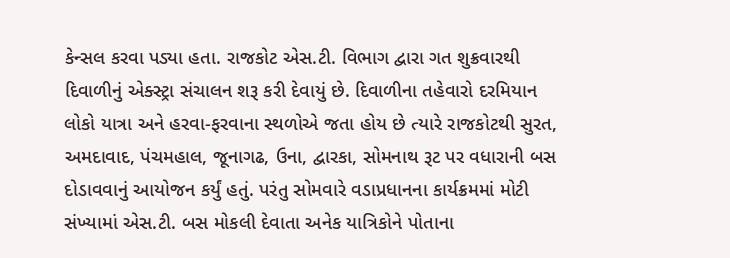કેન્સલ કરવા પડ્યા હતા. રાજકોટ એસ.ટી. વિભાગ દ્વારા ગત શુક્રવારથી દિવાળીનું એક્સ્ટ્રા સંચાલન શરૂ કરી દેવાયું છે. દિવાળીના તહેવારો દરમિયાન લોકો યાત્રા અને હરવા-ફરવાના સ્થળોએ જતા હોય છે ત્યારે રાજકોટથી સુરત, અમદાવાદ, પંચમહાલ, જૂનાગઢ, ઉના, દ્વારકા, સોમનાથ રૂટ પર વધારાની બસ દોડાવવાનું આયોજન કર્યું હતું. પરંતુ સોમવારે વડાપ્રધાનના કાર્યક્રમમાં મોટી સંખ્યામાં એસ.ટી. બસ મોકલી દેવાતા અનેક યાત્રિકોને પોતાના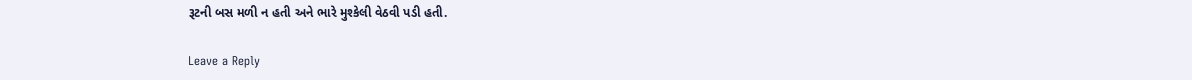રૂટની બસ મળી ન હતી અને ભારે મુશ્કેલી વેઠવી પડી હતી.

Leave a Reply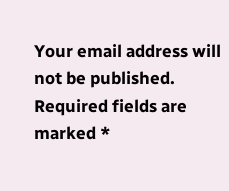Your email address will not be published. Required fields are marked *